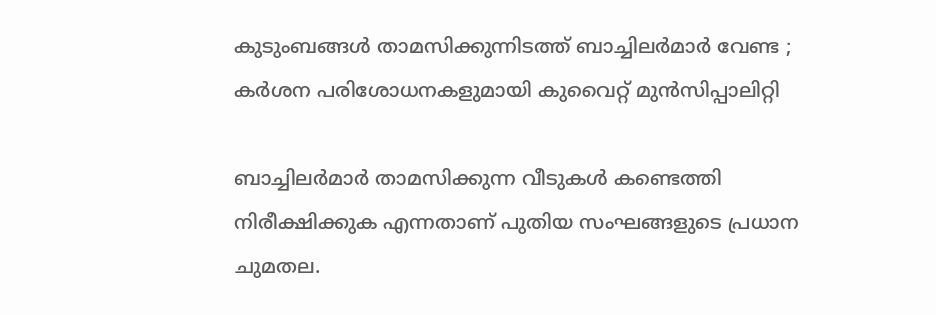കുടുംബങ്ങള്‍ താമസിക്കുന്നിടത്ത് ബാച്ചിലര്‍മാര്‍ വേണ്ട ;  കര്‍ശന പരിശോധനകളുമായി കുവൈറ്റ് മുന്‍സിപ്പാലിറ്റി

ബാച്ചിലര്‍മാര്‍ താമസിക്കുന്ന വീടുകള്‍ കണ്ടെത്തി നിരീക്ഷിക്കുക എന്നതാണ് പുതിയ സംഘങ്ങളുടെ പ്രധാന ചുമതല.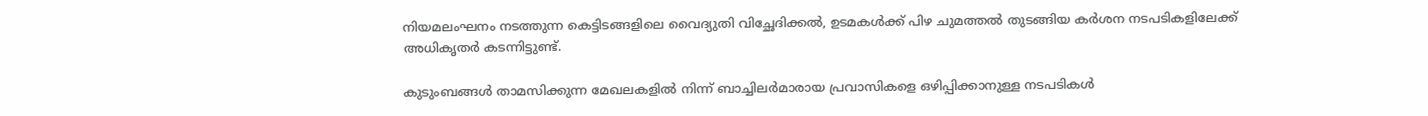നിയമലംഘനം നടത്തുന്ന കെട്ടിടങ്ങളിലെ വൈദ്യുതി വിച്ഛേദിക്കല്‍, ഉടമകള്‍ക്ക് പിഴ ചുമത്തല്‍ തുടങ്ങിയ കര്‍ശന നടപടികളിലേക്ക് അധികൃതര്‍ കടന്നിട്ടുണ്ട്.

കുടുംബങ്ങള്‍ താമസിക്കുന്ന മേഖലകളില്‍ നിന്ന് ബാച്ചിലര്‍മാരായ പ്രവാസികളെ ഒഴിപ്പിക്കാനുള്ള നടപടികള്‍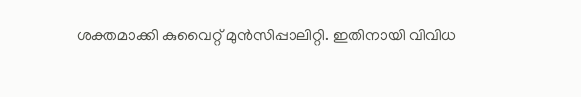ശക്തമാക്കി കുവൈറ്റ് മുന്‍സിപ്പാലിറ്റി. ഇതിനായി വിവിധ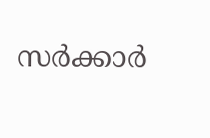സര്‍ക്കാര്‍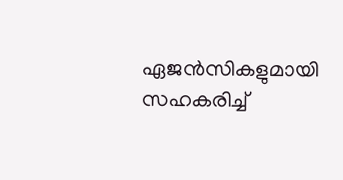ഏജന്‍സികളുമായി സഹകരിച്ച്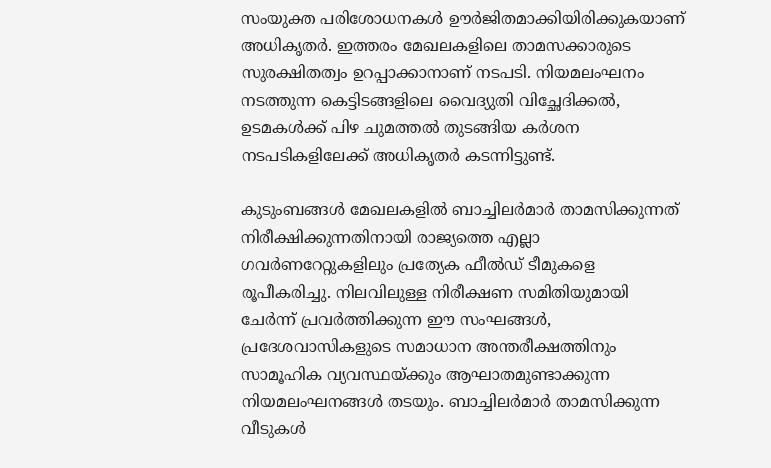സംയുക്ത പരിശോധനകള്‍ ഊര്‍ജിതമാക്കിയിരിക്കുകയാണ് അധികൃതര്‍. ഇത്തരം മേഖലകളിലെ താമസക്കാരുടെ സുരക്ഷിതത്വം ഉറപ്പാക്കാനാണ് നടപടി. നിയമലംഘനം നടത്തുന്ന കെട്ടിടങ്ങളിലെ വൈദ്യുതി വിച്ഛേദിക്കല്‍, ഉടമകള്‍ക്ക് പിഴ ചുമത്തല്‍ തുടങ്ങിയ കര്‍ശന നടപടികളിലേക്ക് അധികൃതര്‍ കടന്നിട്ടുണ്ട്.

കുടുംബങ്ങള്‍ മേഖലകളില്‍ ബാച്ചിലര്‍മാര്‍ താമസിക്കുന്നത് നിരീക്ഷിക്കുന്നതിനായി രാജ്യത്തെ എല്ലാ ഗവര്‍ണറേറ്റുകളിലും പ്രത്യേക ഫീല്‍ഡ് ടീമുകളെ രൂപീകരിച്ചു. നിലവിലുള്ള നിരീക്ഷണ സമിതിയുമായി ചേര്‍ന്ന് പ്രവര്‍ത്തിക്കുന്ന ഈ സംഘങ്ങള്‍, പ്രദേശവാസികളുടെ സമാധാന അന്തരീക്ഷത്തിനും സാമൂഹിക വ്യവസ്ഥയ്ക്കും ആഘാതമുണ്ടാക്കുന്ന നിയമലംഘനങ്ങള്‍ തടയും. ബാച്ചിലര്‍മാര്‍ താമസിക്കുന്ന വീടുകള്‍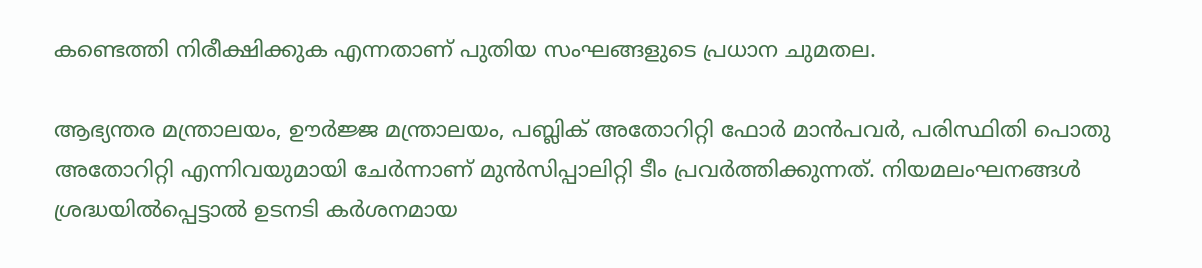കണ്ടെത്തി നിരീക്ഷിക്കുക എന്നതാണ് പുതിയ സംഘങ്ങളുടെ പ്രധാന ചുമതല.

ആഭ്യന്തര മന്ത്രാലയം, ഊര്‍ജ്ജ മന്ത്രാലയം, പബ്ലിക് അതോറിറ്റി ഫോര്‍ മാന്‍പവര്‍, പരിസ്ഥിതി പൊതു അതോറിറ്റി എന്നിവയുമായി ചേര്‍ന്നാണ് മുന്‍സിപ്പാലിറ്റി ടീം പ്രവര്‍ത്തിക്കുന്നത്. നിയമലംഘനങ്ങള്‍ ശ്രദ്ധയില്‍പ്പെട്ടാല്‍ ഉടനടി കര്‍ശനമായ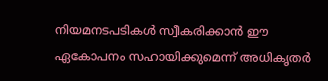നിയമനടപടികള്‍ സ്വീകരിക്കാന്‍ ഈ ഏകോപനം സഹായിക്കുമെന്ന് അധികൃതര്‍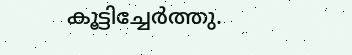കൂട്ടിച്ചേര്‍ത്തു.